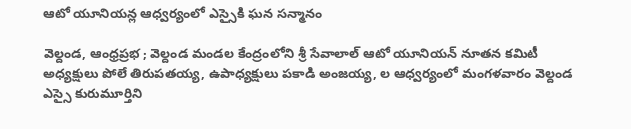ఆటో యూనియన్ల ఆధ్వర్యంలో ఎస్సైకి ఘన సన్మానం

వెల్దండ, ఆంధ్రప్రభ ; వెల్దండ మండల కేంద్రంలోని శ్రీ సేవాలాల్ ఆటో యూనియన్ నూతన కమిటీ అధ్యక్షులు పోలే తిరుపతయ్య, ఉపాధ్యక్షులు పకాడి అంజయ్య, ల ఆధ్వర్యంలో మంగళవారం వెల్దండ ఎస్సై కురుమూర్తిని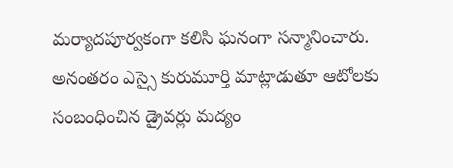మర్యాదపూర్వకంగా కలిసి ఘనంగా సన్మానించారు. అనంతరం ఎస్సై కురుమూర్తి మాట్లాడుతూ ఆటోలకు సంబంధించిన డ్రైవర్లు మద్యం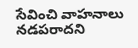సేవించి వాహనాలు నడపరాదని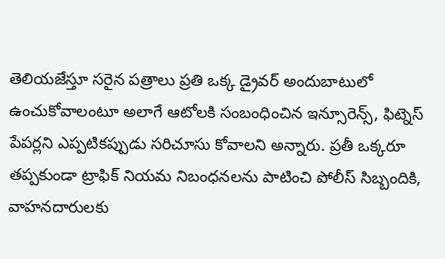తెలియజేస్తూ సరైన పత్రాలు ప్రతి ఒక్క డ్రైవర్ అందుబాటులో ఉంచుకోవాలంటూ అలాగే ఆటోలకి సంబంధించిన ఇన్సూరెన్స్, ఫిట్నెస్ పేపర్లని ఎప్పటికప్పుడు సరిచూసు కోవాలని అన్నారు. ప్రతీ ఒక్కరూ తప్పకుండా ట్రాఫిక్ నియమ నిబంధనలను పాటించి పోలీస్ సిబ్బందికి, వాహనదారులకు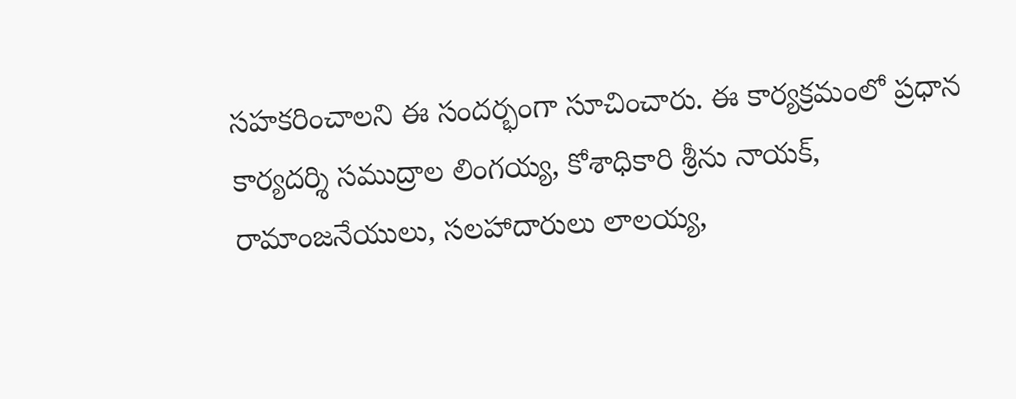సహకరించాలని ఈ సందర్భంగా సూచించారు. ఈ కార్యక్రమంలో ప్రధాన కార్యదర్శి సముద్రాల లింగయ్య, కోశాధికారి శ్రీను నాయక్, రామాంజనేయులు, సలహాదారులు లాలయ్య,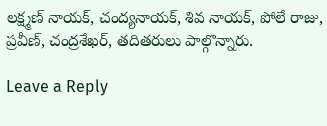లక్ష్మణ్ నాయక్, చంద్యనాయక్, శివ నాయక్, పోలే రాజు, ప్రవీణ్, చంద్రశేఖర్, తదితరులు పాల్గొన్నారు.

Leave a Reply